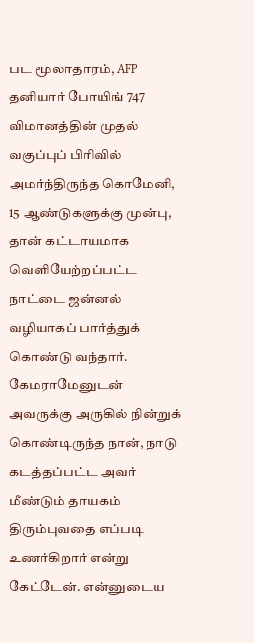பட மூலாதாரம், AFP
தனியார் போயிங் 747 விமானத்தின் முதல் வகுப்புப் பிரிவில் அமர்ந்திருந்த கொமேனி, 15 ஆண்டுகளுக்கு முன்பு, தான் கட்டாயமாக வெளியேற்றப்பட்ட நாட்டை ஜன்னல் வழியாகப் பார்த்துக் கொண்டு வந்தார்.
கேமராமேனுடன் அவருக்கு அருகில் நின்றுக் கொண்டிருந்த நான், நாடு கடத்தப்பட்ட அவர் மீண்டும் தாயகம் திரும்புவதை எப்படி உணர்கிறார் என்று கேட்டேன். என்னுடைய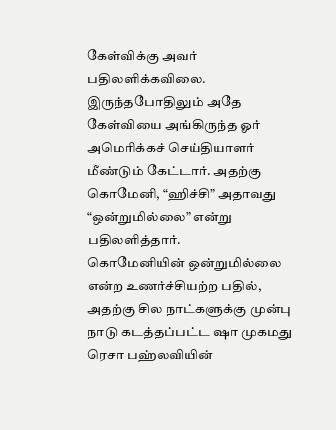கேள்விக்கு அவர் பதிலளிக்கவிலை.
இருந்தபோதிலும் அதே கேள்வியை அங்கிருந்த ஓர் அமெரிக்கச் செய்தியாளர் மீண்டும் கேட்டார். அதற்கு கொமேனி, “ஹிச்சி” அதாவது “ஒன்றுமில்லை” என்று பதிலளித்தார்.
கொமேனியின் ஒன்றுமில்லை என்ற உணர்ச்சியற்ற பதில், அதற்கு சில நாட்களுக்கு முன்பு நாடு கடத்தப்பட்ட ஷா முகமது ரெசா பஹ்லவியின்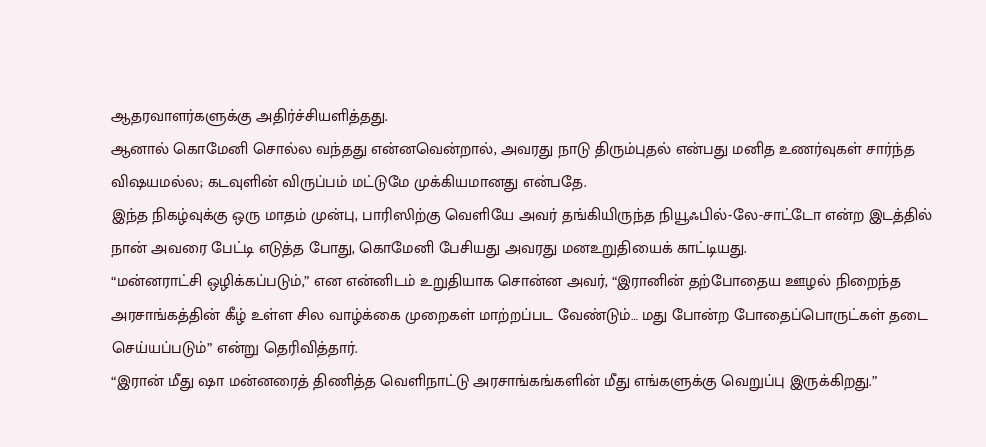ஆதரவாளர்களுக்கு அதிர்ச்சியளித்தது.
ஆனால் கொமேனி சொல்ல வந்தது என்னவென்றால், அவரது நாடு திரும்புதல் என்பது மனித உணர்வுகள் சார்ந்த விஷயமல்ல; கடவுளின் விருப்பம் மட்டுமே முக்கியமானது என்பதே.
இந்த நிகழ்வுக்கு ஒரு மாதம் முன்பு, பாரிஸிற்கு வெளியே அவர் தங்கியிருந்த நியூஃபில்-லே-சாட்டோ என்ற இடத்தில் நான் அவரை பேட்டி எடுத்த போது, கொமேனி பேசியது அவரது மனஉறுதியைக் காட்டியது.
“மன்னராட்சி ஒழிக்கப்படும்,” என என்னிடம் உறுதியாக சொன்ன அவர், “இரானின் தற்போதைய ஊழல் நிறைந்த அரசாங்கத்தின் கீழ் உள்ள சில வாழ்க்கை முறைகள் மாற்றப்பட வேண்டும்… மது போன்ற போதைப்பொருட்கள் தடை செய்யப்படும்” என்று தெரிவித்தார்.
“இரான் மீது ஷா மன்னரைத் திணித்த வெளிநாட்டு அரசாங்கங்களின் மீது எங்களுக்கு வெறுப்பு இருக்கிறது.”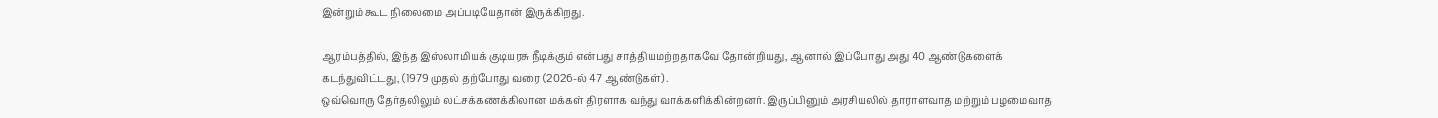இன்றும் கூட நிலைமை அப்படியேதான் இருக்கிறது.

ஆரம்பத்தில், இந்த இஸ்லாமியக் குடியரசு நீடிக்கும் என்பது சாத்தியமற்றதாகவே தோன்றியது, ஆனால் இப்போது அது 40 ஆண்டுகளைக் கடந்துவிட்டது, (1979 முதல் தற்போது வரை (2026-ல் 47 ஆண்டுகள்) .
ஒவ்வொரு தேர்தலிலும் லட்சக்கணக்கிலான மக்கள் திரளாக வந்து வாக்களிக்கின்றனர். இருப்பினும் அரசியலில் தாராளவாத மற்றும் பழமைவாத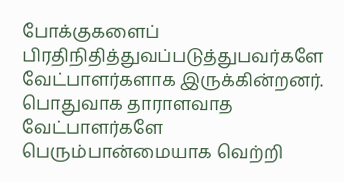போக்குகளைப் பிரதிநிதித்துவப்படுத்துபவர்களே வேட்பாளர்களாக இருக்கின்றனர். பொதுவாக தாராளவாத வேட்பாளர்களே பெரும்பான்மையாக வெற்றி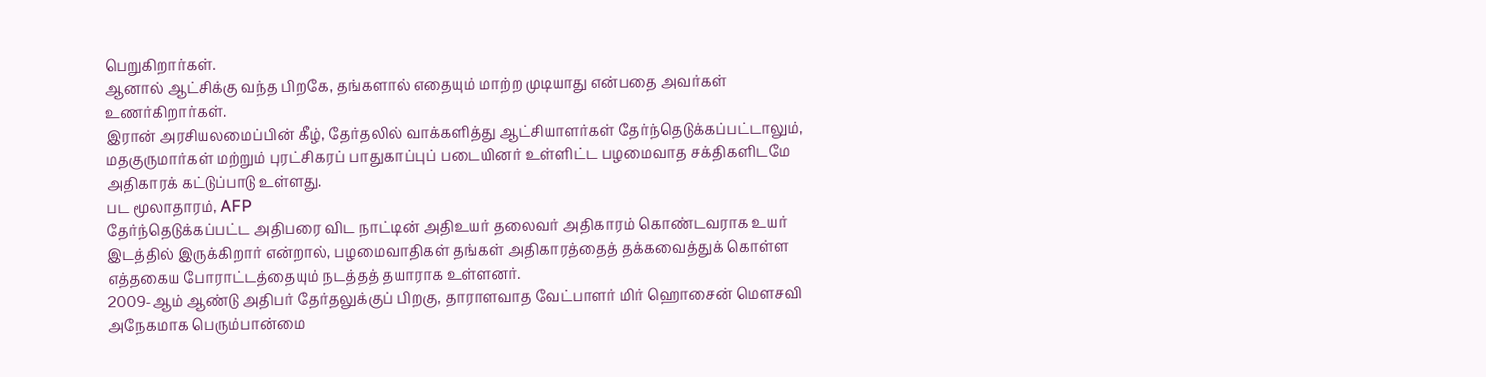பெறுகிறார்கள்.
ஆனால் ஆட்சிக்கு வந்த பிறகே, தங்களால் எதையும் மாற்ற முடியாது என்பதை அவர்கள் உணர்கிறார்கள்.
இரான் அரசியலமைப்பின் கீழ், தேர்தலில் வாக்களித்து ஆட்சியாளர்கள் தேர்ந்தெடுக்கப்பட்டாலும், மதகுருமார்கள் மற்றும் புரட்சிகரப் பாதுகாப்புப் படையினர் உள்ளிட்ட பழமைவாத சக்திகளிடமே அதிகாரக் கட்டுப்பாடு உள்ளது.
பட மூலாதாரம், AFP
தேர்ந்தெடுக்கப்பட்ட அதிபரை விட நாட்டின் அதிஉயர் தலைவர் அதிகாரம் கொண்டவராக உயர் இடத்தில் இருக்கிறார் என்றால், பழமைவாதிகள் தங்கள் அதிகாரத்தைத் தக்கவைத்துக் கொள்ள எத்தகைய போராட்டத்தையும் நடத்தத் தயாராக உள்ளனர்.
2009-ஆம் ஆண்டு அதிபர் தேர்தலுக்குப் பிறகு, தாராளவாத வேட்பாளர் மிர் ஹொசைன் மௌசவி அநேகமாக பெரும்பான்மை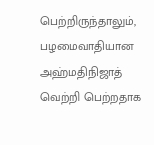பெற்றிருந்தாலும், பழமைவாதியான அஹ்மதிநிஜாத் வெற்றி பெற்றதாக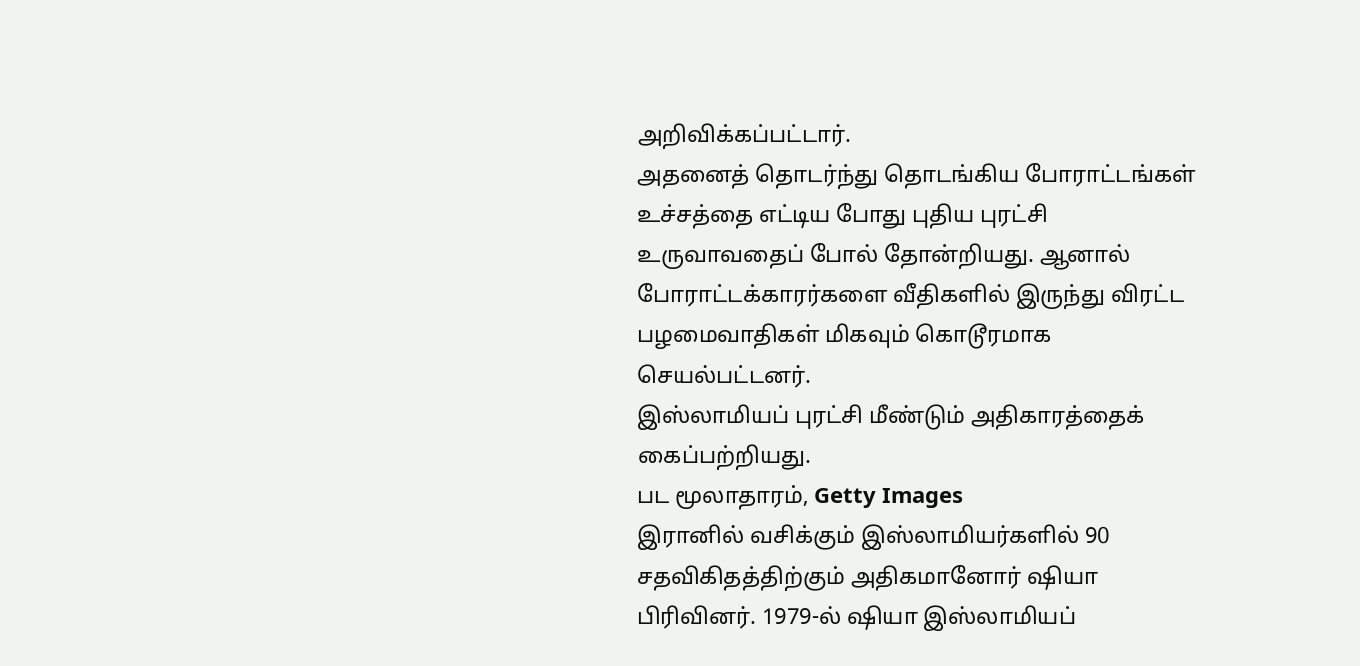அறிவிக்கப்பட்டார்.
அதனைத் தொடர்ந்து தொடங்கிய போராட்டங்கள் உச்சத்தை எட்டிய போது புதிய புரட்சி உருவாவதைப் போல் தோன்றியது. ஆனால் போராட்டக்காரர்களை வீதிகளில் இருந்து விரட்ட பழமைவாதிகள் மிகவும் கொடூரமாக செயல்பட்டனர்.
இஸ்லாமியப் புரட்சி மீண்டும் அதிகாரத்தைக் கைப்பற்றியது.
பட மூலாதாரம், Getty Images
இரானில் வசிக்கும் இஸ்லாமியர்களில் 90 சதவிகிதத்திற்கும் அதிகமானோர் ஷியா பிரிவினர். 1979-ல் ஷியா இஸ்லாமியப்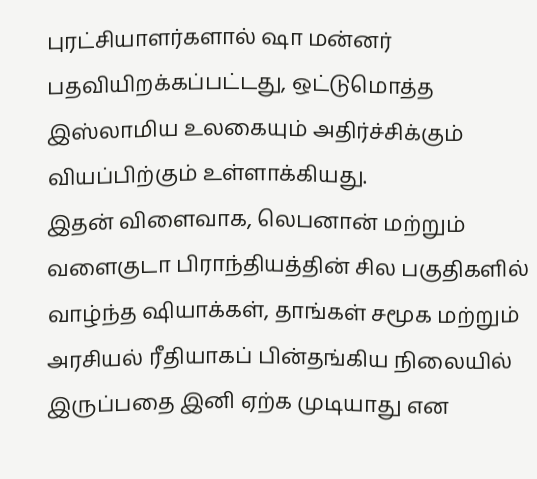புரட்சியாளர்களால் ஷா மன்னர் பதவியிறக்கப்பட்டது, ஒட்டுமொத்த இஸ்லாமிய உலகையும் அதிர்ச்சிக்கும் வியப்பிற்கும் உள்ளாக்கியது.
இதன் விளைவாக, லெபனான் மற்றும் வளைகுடா பிராந்தியத்தின் சில பகுதிகளில் வாழ்ந்த ஷியாக்கள், தாங்கள் சமூக மற்றும் அரசியல் ரீதியாகப் பின்தங்கிய நிலையில் இருப்பதை இனி ஏற்க முடியாது என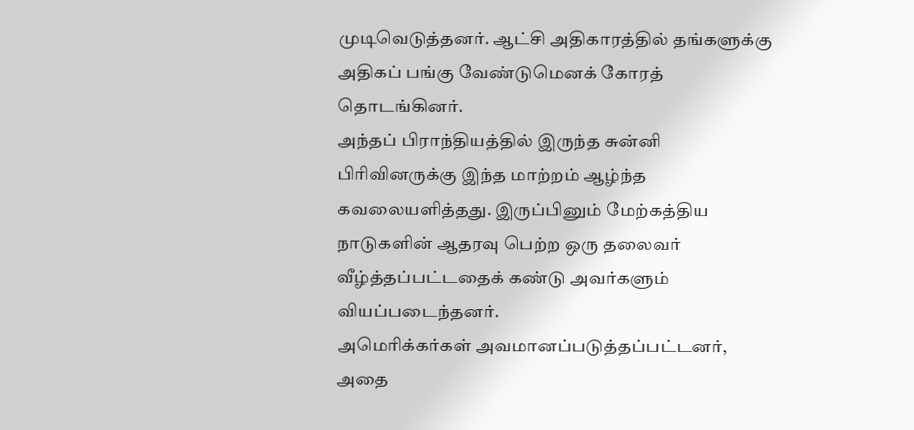முடிவெடுத்தனர். ஆட்சி அதிகாரத்தில் தங்களுக்கு அதிகப் பங்கு வேண்டுமெனக் கோரத் தொடங்கினர்.
அந்தப் பிராந்தியத்தில் இருந்த சுன்னி பிரிவினருக்கு இந்த மாற்றம் ஆழ்ந்த கவலையளித்தது. இருப்பினும் மேற்கத்திய நாடுகளின் ஆதரவு பெற்ற ஒரு தலைவர் வீழ்த்தப்பட்டதைக் கண்டு அவர்களும் வியப்படைந்தனர்.
அமெரிக்கர்கள் அவமானப்படுத்தப்பட்டனர், அதை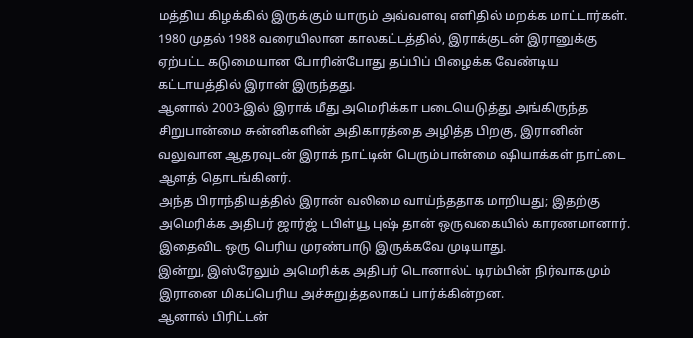மத்திய கிழக்கில் இருக்கும் யாரும் அவ்வளவு எளிதில் மறக்க மாட்டார்கள்.
1980 முதல் 1988 வரையிலான காலகட்டத்தில், இராக்குடன் இரானுக்கு ஏற்பட்ட கடுமையான போரின்போது தப்பிப் பிழைக்க வேண்டிய கட்டாயத்தில் இரான் இருந்தது.
ஆனால் 2003-இல் இராக் மீது அமெரிக்கா படையெடுத்து அங்கிருந்த சிறுபான்மை சுன்னிகளின் அதிகாரத்தை அழித்த பிறகு, இரானின் வலுவான ஆதரவுடன் இராக் நாட்டின் பெரும்பான்மை ஷியாக்கள் நாட்டை ஆளத் தொடங்கினர்.
அந்த பிராந்தியத்தில் இரான் வலிமை வாய்ந்ததாக மாறியது; இதற்கு அமெரிக்க அதிபர் ஜார்ஜ் டபிள்யூ புஷ் தான் ஒருவகையில் காரணமானார். இதைவிட ஒரு பெரிய முரண்பாடு இருக்கவே முடியாது.
இன்று, இஸ்ரேலும் அமெரிக்க அதிபர் டொனால்ட் டிரம்பின் நிர்வாகமும் இரானை மிகப்பெரிய அச்சுறுத்தலாகப் பார்க்கின்றன.
ஆனால் பிரிட்டன்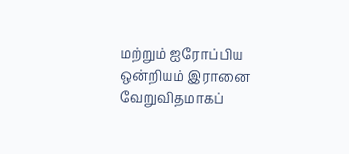மற்றும் ஐரோப்பிய ஒன்றியம் இரானை வேறுவிதமாகப்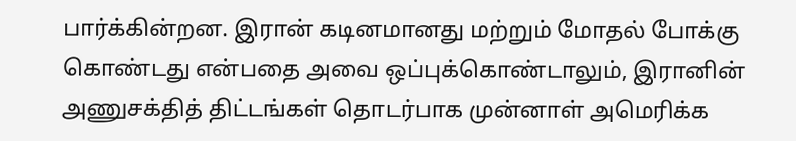பார்க்கின்றன. இரான் கடினமானது மற்றும் மோதல் போக்கு கொண்டது என்பதை அவை ஒப்புக்கொண்டாலும், இரானின் அணுசக்தித் திட்டங்கள் தொடர்பாக முன்னாள் அமெரிக்க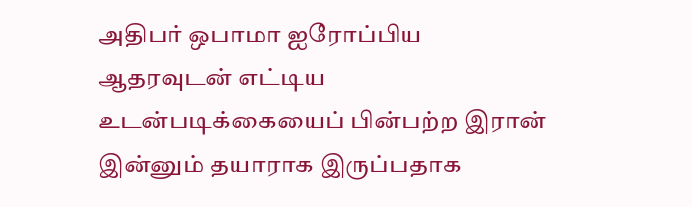அதிபர் ஒபாமா ஐரோப்பிய ஆதரவுடன் எட்டிய உடன்படிக்கையைப் பின்பற்ற இரான் இன்னும் தயாராக இருப்பதாக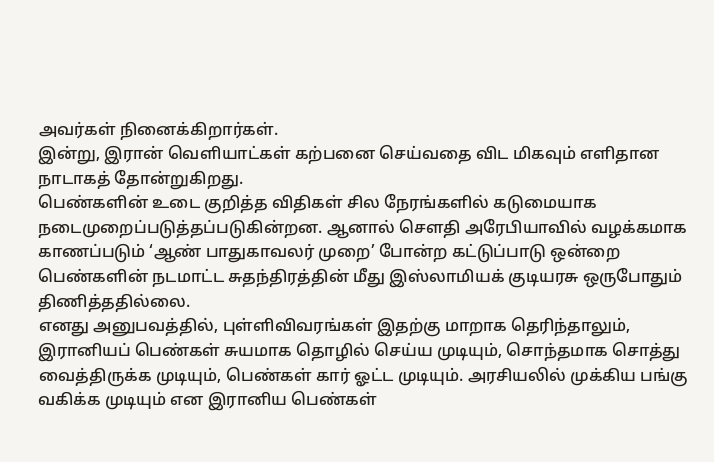அவர்கள் நினைக்கிறார்கள்.
இன்று, இரான் வெளியாட்கள் கற்பனை செய்வதை விட மிகவும் எளிதான நாடாகத் தோன்றுகிறது.
பெண்களின் உடை குறித்த விதிகள் சில நேரங்களில் கடுமையாக நடைமுறைப்படுத்தப்படுகின்றன. ஆனால் செளதி அரேபியாவில் வழக்கமாக காணப்படும் ‘ஆண் பாதுகாவலர் முறை’ போன்ற கட்டுப்பாடு ஒன்றை பெண்களின் நடமாட்ட சுதந்திரத்தின் மீது இஸ்லாமியக் குடியரசு ஒருபோதும் திணித்ததில்லை.
எனது அனுபவத்தில், புள்ளிவிவரங்கள் இதற்கு மாறாக தெரிந்தாலும், இரானியப் பெண்கள் சுயமாக தொழில் செய்ய முடியும், சொந்தமாக சொத்து வைத்திருக்க முடியும், பெண்கள் கார் ஓட்ட முடியும். அரசியலில் முக்கிய பங்கு வகிக்க முடியும் என இரானிய பெண்கள்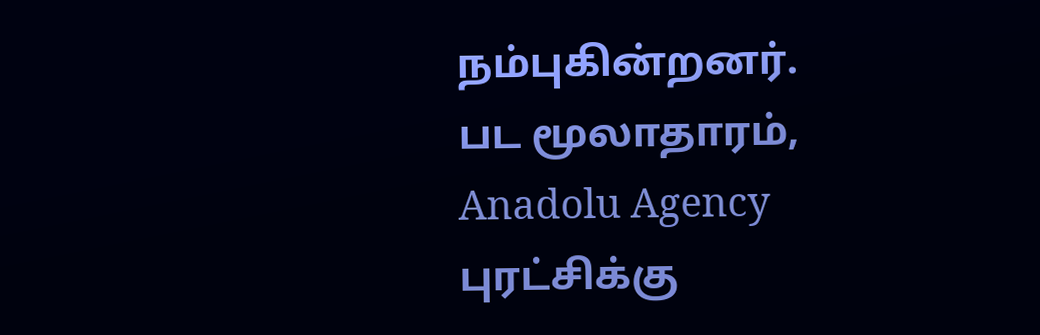நம்புகின்றனர்.
பட மூலாதாரம், Anadolu Agency
புரட்சிக்கு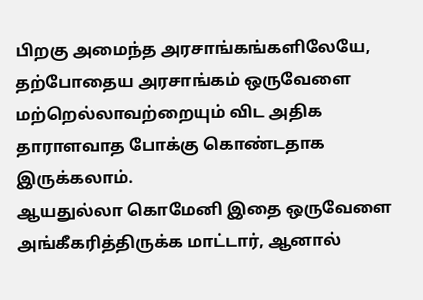பிறகு அமைந்த அரசாங்கங்களிலேயே, தற்போதைய அரசாங்கம் ஒருவேளை மற்றெல்லாவற்றையும் விட அதிக தாராளவாத போக்கு கொண்டதாக இருக்கலாம்.
ஆயதுல்லா கொமேனி இதை ஒருவேளை அங்கீகரித்திருக்க மாட்டார், ஆனால்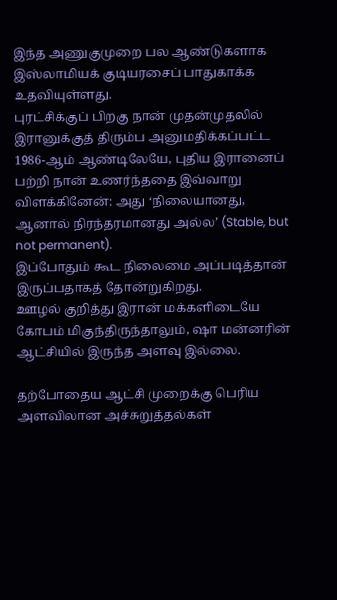இந்த அணுகுமுறை பல ஆண்டுகளாக இஸ்லாமியக் குடியரசைப் பாதுகாக்க உதவியுள்ளது.
புரட்சிக்குப் பிறகு நான் முதன்முதலில் இரானுக்குத் திரும்ப அனுமதிக்கப்பட்ட 1986-ஆம் ஆண்டிலேயே, புதிய இரானைப் பற்றி நான் உணர்ந்ததை இவ்வாறு விளக்கினேன்: அது ‘நிலையானது, ஆனால் நிரந்தரமானது அல்ல’ (Stable, but not permanent).
இப்போதும் கூட நிலைமை அப்படித்தான் இருப்பதாகத் தோன்றுகிறது.
ஊழல் குறித்து இரான் மக்களிடையே கோபம் மிகுந்திருந்தாலும், ஷா மன்னரின் ஆட்சியில் இருந்த அளவு இல்லை.

தற்போதைய ஆட்சி முறைக்கு பெரிய அளவிலான அச்சுறுத்தல்கள்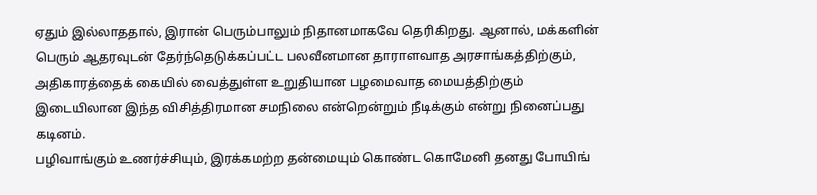ஏதும் இல்லாததால், இரான் பெரும்பாலும் நிதானமாகவே தெரிகிறது. ஆனால், மக்களின் பெரும் ஆதரவுடன் தேர்ந்தெடுக்கப்பட்ட பலவீனமான தாராளவாத அரசாங்கத்திற்கும், அதிகாரத்தைக் கையில் வைத்துள்ள உறுதியான பழமைவாத மையத்திற்கும் இடையிலான இந்த விசித்திரமான சமநிலை என்றென்றும் நீடிக்கும் என்று நினைப்பது கடினம்.
பழிவாங்கும் உணர்ச்சியும், இரக்கமற்ற தன்மையும் கொண்ட கொமேனி தனது போயிங்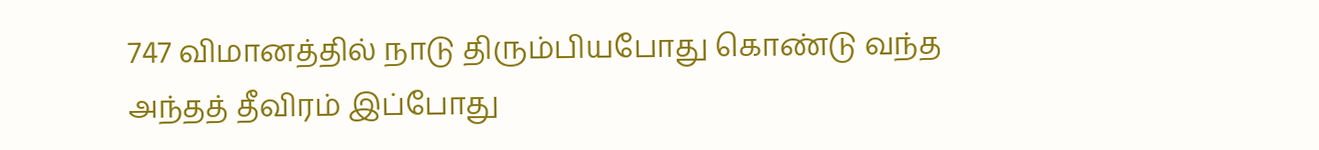747 விமானத்தில் நாடு திரும்பியபோது கொண்டு வந்த அந்தத் தீவிரம் இப்போது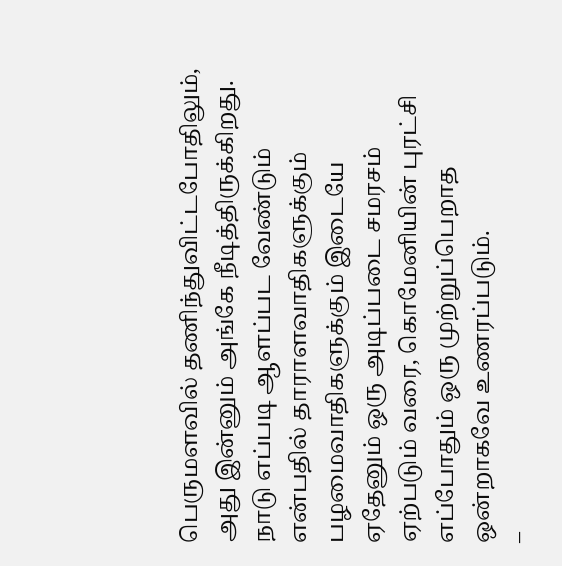பெருமளவில் தணிந்துவிட்டபோதிலும், அது இன்னும் அங்கே நீடித்திருக்கிறது.
நாடு எப்படி ஆளப்பட வேண்டும் என்பதில் தாராளவாதிகளுக்கும் பழமைவாதிகளுக்கும் இடையே ஏதேனும் ஒரு அடிப்படை சமரசம் ஏற்படும் வரை, கொமேனியின் புரட்சி எப்போதும் ஒரு முற்றுப்பெறாத ஒன்றாகவே உணரப்படும்.
–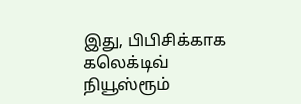இது, பிபிசிக்காக கலெக்டிவ் நியூஸ்ரூம்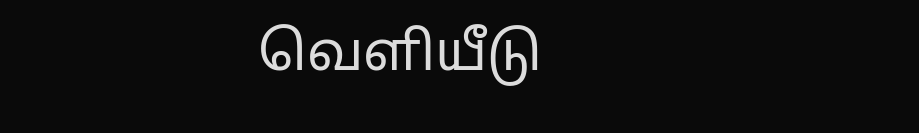வெளியீடு